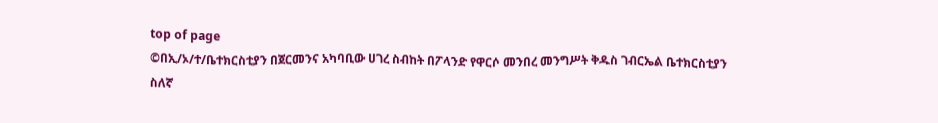top of page
©በኢ/ኦ/ተ/ቤተክርስቲያን በጀርመንና አካባቢው ሀገረ ስብከት በፖላንድ የዋርሶ መንበረ መንግሥት ቅዱስ ገብርኤል ቤተክርስቲያን
ስለኛ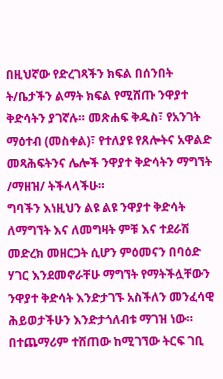በዚህኛው የድረገጻችን ክፍል በሰንበት ት/ቤታችን ልማት ክፍል የሚሸጡ ንዋያተ ቅድሳትን ያገኛሉ። መጽሐፍ ቅዱስ፣ የአንገት ማዕተብ (መስቀል)፣ የተለያዩ የጸሎትና አዋልድ መጻሕፍትንና ሌሎች ንዋያተ ቅድሳትን ማግኘት /ማዘዝ/ ትችላላችሁ።
ግባችን እነዚህን ልዩ ልዩ ንዋያተ ቅድሳት ለማግኘት እና ለመግዛት ምቹ እና ተደራሽ መድረክ መዘርጋት ሲሆን ምዕመናን በባዕድ ሃገር እንደመኖራቸሁ ማግኘት የማትችሏቸውን ንዋያተ ቅድሳት እንድታገኙ አስችለን መንፈሳዊ ሕይወታችሁን እንድታጎለብቱ ማገዝ ነው።
በተጨማሪም ተሸጠው ከሚገኘው ትርፍ ገቢ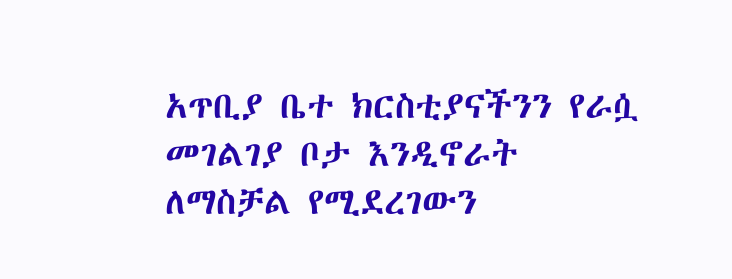አጥቢያ ቤተ ክርስቲያናችንን የራሷ መገልገያ ቦታ እንዲኖራት ለማስቻል የሚደረገውን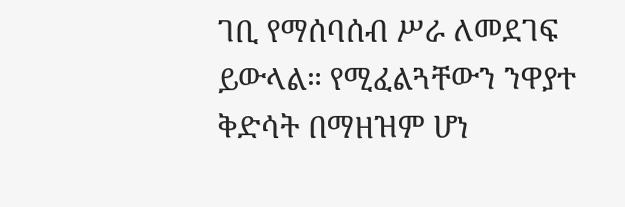ገቢ የማሰባሰብ ሥራ ለመደገፍ ይውላል። የሚፈልጓቸውን ንዋያተ ቅድሳት በማዘዝም ሆነ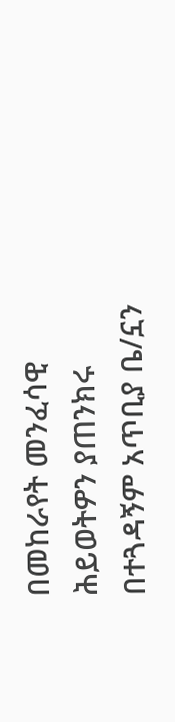በመከራየት መንፈሳዊ ሕይወትዎን ያጠንክሩ በተጓዳኝም አጥቢያ ቤ/ኗን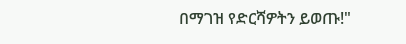በማገዝ የድርሻዎትን ይወጡ!"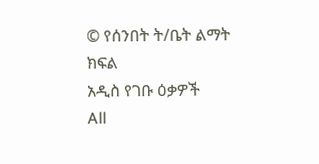© የሰንበት ት/ቤት ልማት ክፍል
አዲስ የገቡ ዕቃዎች
All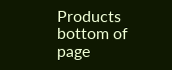Products
bottom of page